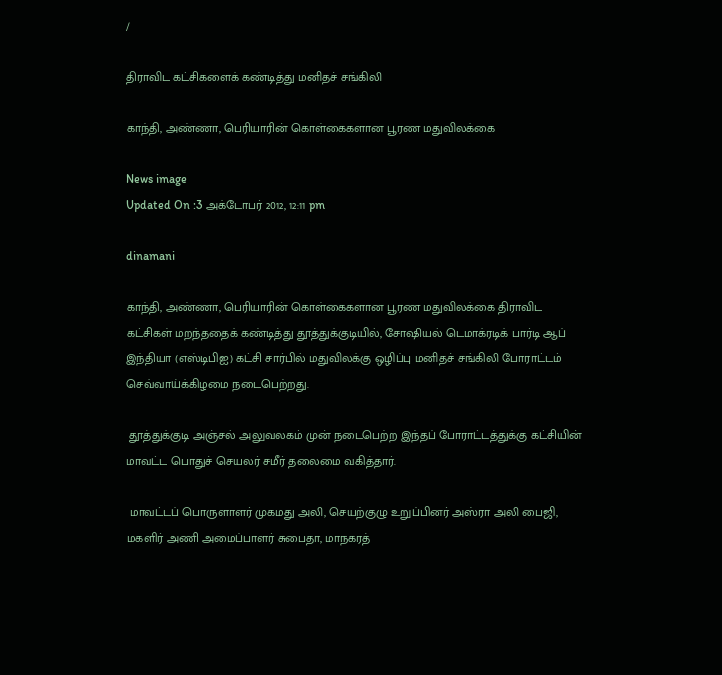/

திராவிட கட்சிகளைக் கண்டித்து மனிதச் சங்கிலி

காந்தி, அண்ணா, பெரியாரின் கொள்கைகளான பூரண மதுவிலக்கை

News image
Updated On :3 அக்டோபர் 2012, 12:11 pm

dinamani

காந்தி, அண்ணா, பெரியாரின் கொள்கைகளான பூரண மதுவிலக்கை திராவிட கட்சிகள் மறந்ததைக் கண்டித்து தூத்துக்குடியில், சோஷியல் டெமாக்ரடிக் பார்டி ஆப் இந்தியா (எஸ்டிபிஐ) கட்சி சார்பில் மதுவிலக்கு ஒழிப்பு மனிதச் சங்கிலி போராட்டம் செவ்வாய்க்கிழமை நடைபெற்றது.

 தூத்துக்குடி அஞ்சல் அலுவலகம் முன் நடைபெற்ற இந்தப் போராட்டத்துக்கு கட்சியின் மாவட்ட பொதுச் செயலர் சமீர் தலைமை வகித்தார்.

 மாவட்டப் பொருளாளர் முகமது அலி, செயற்குழு உறுப்பினர் அஸ்ரா அலி பைஜி, மகளிர் அணி அமைப்பாளர் சுபைதா, மாநகரத்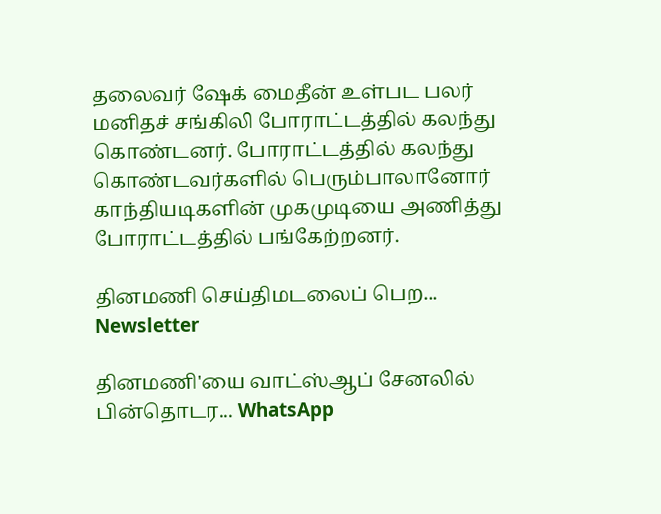தலைவர் ஷேக் மைதீன் உள்பட பலர் மனிதச் சங்கிலி போராட்டத்தில் கலந்து கொண்டனர். போராட்டத்தில் கலந்து கொண்டவர்களில் பெரும்பாலானோர் காந்தியடிகளின் முகமுடியை அணித்து போராட்டத்தில் பங்கேற்றனர்.

தினமணி செய்திமடலைப் பெற... Newsletter

தினமணி'யை வாட்ஸ்ஆப் சேனலில் பின்தொடர... WhatsApp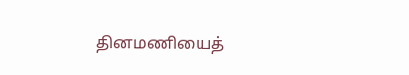தினமணியைத்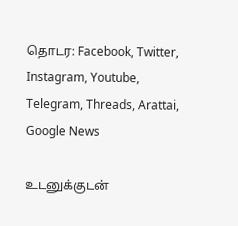தொடர: Facebook, Twitter, Instagram, Youtube, Telegram, Threads, Arattai, Google News

உடனுக்குடன்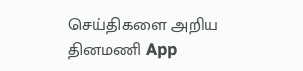செய்திகளை அறிய தினமணி App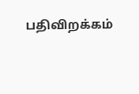பதிவிறக்கம்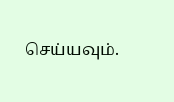செய்யவும்.